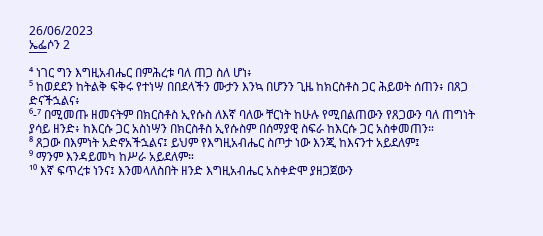26/06/2023
ኤፌሶን 2
¯¯¯
⁴ ነገር ግን እግዚአብሔር በምሕረቱ ባለ ጠጋ ስለ ሆነ፥
⁵ ከወደደን ከትልቅ ፍቅሩ የተነሣ በበደላችን ሙታን እንኳ በሆንን ጊዜ ከክርስቶስ ጋር ሕይወት ሰጠን፥ በጸጋ ድናችኋልና፥
⁶-⁷ በሚመጡ ዘመናትም በክርስቶስ ኢየሱስ ለእኛ ባለው ቸርነት ከሁሉ የሚበልጠውን የጸጋውን ባለ ጠግነት ያሳይ ዘንድ፥ ከእርሱ ጋር አስነሣን በክርስቶስ ኢየሱስም በሰማያዊ ስፍራ ከእርሱ ጋር አስቀመጠን።
⁸ ጸጋው በእምነት አድኖአችኋልና፤ ይህም የእግዚአብሔር ስጦታ ነው እንጂ ከእናንተ አይደለም፤
⁹ ማንም እንዳይመካ ከሥራ አይደለም።
¹⁰ እኛ ፍጥረቱ ነንና፤ እንመላለስበት ዘንድ እግዚአብሔር አስቀድሞ ያዘጋጀውን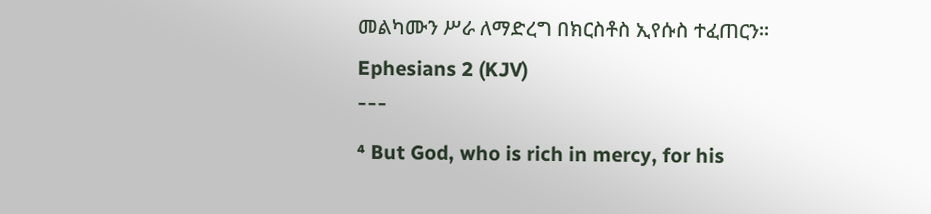መልካሙን ሥራ ለማድረግ በክርስቶስ ኢየሱስ ተፈጠርን።
Ephesians 2 (KJV)
¯¯¯
⁴ But God, who is rich in mercy, for his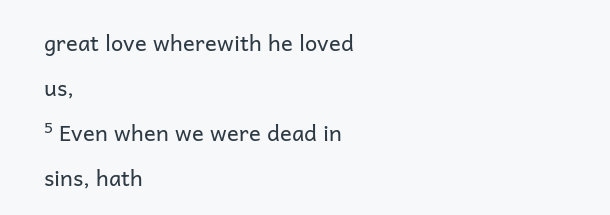great love wherewith he loved us,
⁵ Even when we were dead in sins, hath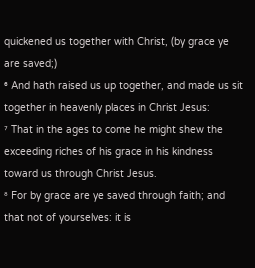quickened us together with Christ, (by grace ye are saved;)
⁶ And hath raised us up together, and made us sit together in heavenly places in Christ Jesus:
⁷ That in the ages to come he might shew the exceeding riches of his grace in his kindness toward us through Christ Jesus.
⁸ For by grace are ye saved through faith; and that not of yourselves: it is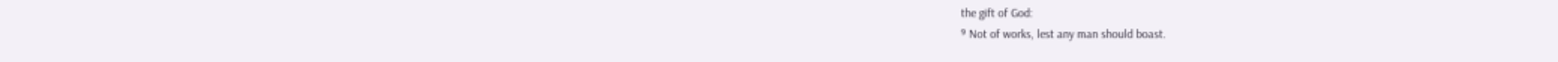the gift of God:
⁹ Not of works, lest any man should boast.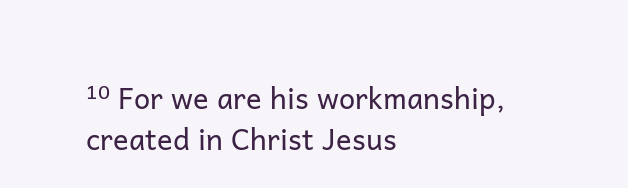¹⁰ For we are his workmanship, created in Christ Jesus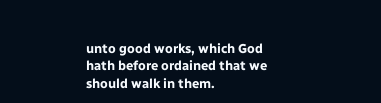unto good works, which God hath before ordained that we should walk in them.